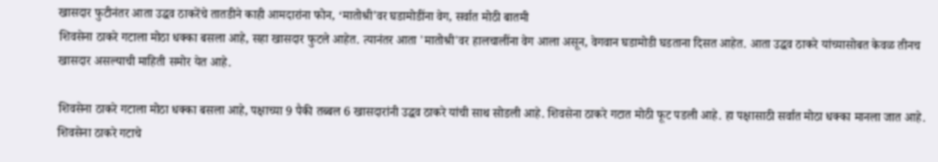खासदार फुटीनंतर आता उद्धव ठाकरेंचे तातडीने काही आमदारांना फोन, ‘मातोश्री’वर घडामोडींना वेग, सर्वात मोठी बातमी
शिवसेना ठाकरे गटाला मोठा धक्का बसला आहे, सहा खासदार फुटले आहेत. त्यानंतर आता 'मातोश्री'वर हालचालींना वेग आला असून, वेगवान घडामोडी घडताना दिसत आहेत. आता उद्धव ठाकरे यांच्यासोबत केवळ तीनच खासदार असल्याची माहिती समोर येत आहे.

शिवसेना ठाकरे गटाला मोठा धक्का बसला आहे, पक्षाच्या 9 पैकी तब्बल 6 खासदारांनी उद्धव ठाकरे यांची साथ सोडली आहे. शिवसेना ठाकरे गटात मोठी फूट पडली आहे. हा पक्षासाठी सर्वात मोठा धक्का मानला जात आहे. शिवसेना ठाकरे गटाचे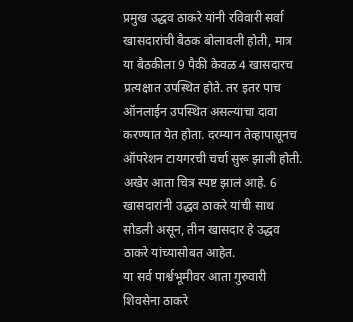प्रमुख उद्धव ठाकरे यांनी रविवारी सर्वा खासदारांची बैठक बोलावली होती, मात्र या बैठकीला 9 पैकी केवळ 4 खासदारच प्रत्यक्षात उपस्थित होते. तर इतर पाच ऑनलाईन उपस्थित असल्याचा दावा करण्यात येत होता. दरम्यान तेव्हापासूनच ऑपरेशन टायगरची चर्चा सुरू झाली होती. अखेर आता चित्र स्पष्ट झालं आहे. 6 खासदारांनी उद्धव ठाकरे यांची साथ सोडली असून, तीन खासदार हे उद्धव ठाकरे यांच्यासोबत आहेत.
या सर्व पार्श्वभूमीवर आता गुरुवारी शिवसेना ठाकरे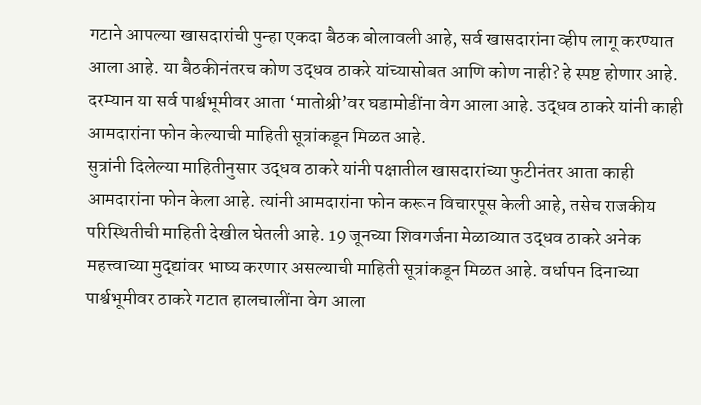गटाने आपल्या खासदारांची पुन्हा एकदा बैठक बोलावली आहे, सर्व खासदारांना व्हीप लागू करण्यात आला आहे. या बैठकीनंतरच कोण उद्धव ठाकरे यांच्यासोबत आणि कोण नाही? हे स्पष्ट होणार आहे. दरम्यान या सर्व पार्श्वभूमीवर आता ‘मातोश्री’वर घडामोडींना वेग आला आहे. उद्धव ठाकरे यांनी काही आमदारांना फोन केल्याची माहिती सूत्रांकडून मिळत आहे.
सुत्रांनी दिलेल्या माहितीनुसार उद्धव ठाकरे यांनी पक्षातील खासदारांच्या फुटीनंतर आता काही आमदारांना फोन केला आहे. त्यांनी आमदारांना फोन करून विचारपूस केली आहे, तसेच राजकीय परिस्थितीची माहिती देखील घेतली आहे. 19 जूनच्या शिवगर्जना मेळाव्यात उद्धव ठाकरे अनेक महत्त्वाच्या मुद्द्यांवर भाष्य करणार असल्याची माहिती सूत्रांकडून मिळत आहे. वर्धापन दिनाच्या पार्श्वभूमीवर ठाकरे गटात हालचालींना वेग आला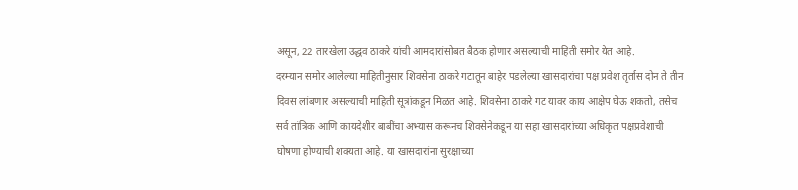असून, 22 तारखेला उद्धव ठाकरे यांची आमदारांसोबत बैठक होणार असल्याची माहिती समोर येत आहे.
दरम्यान समोर आलेल्या माहितीनुसार शिवसेना ठाकरे गटातून बाहेर पडलेल्या खासदारांचा पक्ष प्रवेश तृर्तास दोन ते तीन दिवस लांबणार असल्याची माहिती सूत्रांकडून मिळत आहे. शिवसेना ठाकरे गट यावर काय आक्षेप घेऊ शकतो, तसेच सर्व तांत्रिक आणि कायदेशीर बाबींचा अभ्यास करूनच शिवसेनेकडून या सहा खासदारांच्या अधिकृत पक्षप्रवेशाची घोषणा होण्याची शक्यता आहे. या खासदारांना सुरक्षाच्या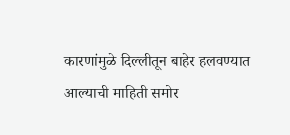कारणांमुळे दिल्लीतून बाहेर हलवण्यात आल्याची माहिती समोर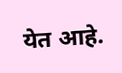येत आहे.